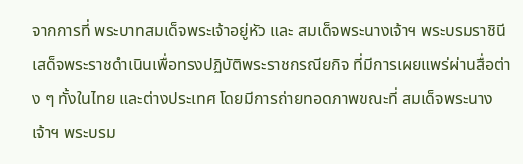จากการที่ พระบาทสมเด็จพระเจ้าอยู่หัว และ สมเด็จพระนางเจ้าฯ พระบรมราชินี เสด็จพระราชดำเนินเพื่อทรงปฏิบัติพระราชกรณียกิจ ที่มีการเผยแพร่ผ่านสื่อต่าง ๆ ทั้งในไทย และต่างประเทศ โดยมีการถ่ายทอดภาพขณะที่ สมเด็จพระนางเจ้าฯ พระบรม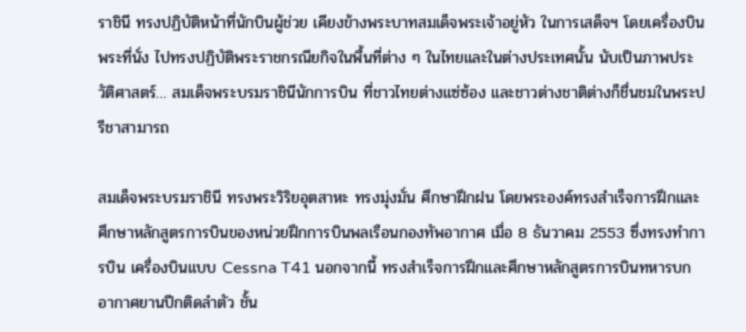ราชินี ทรงปฏิบัติหน้าที่นักบินผู้ช่วย เคียงข้างพระบาทสมเด็จพระเจ้าอยู่หัว ในการเสด็จฯ โดยเครื่องบินพระที่นั่ง ไปทรงปฏิบัติพระราชกรณียกิจในพื้นที่ต่าง ๆ ในไทยและในต่างประเทศนั้น นับเป็นภาพประวัติศาสตร์… สมเด็จพระบรมราชินีนักการบิน ที่ชาวไทยต่างแซ่ซ้อง และชาวต่างชาติต่างก็ชื่นชมในพระปรีชาสามารถ

สมเด็จพระบรมราชินี ทรงพระวิริยอุตสาหะ ทรงมุ่งมั่น ศึกษาฝึกฝน โดยพระองค์ทรงสำเร็จการฝึกและศึกษาหลักสูตรการบินของหน่วยฝึกการบินพลเรือนกองทัพอากาศ เมื่อ 8 ธันวาคม 2553 ซึ่งทรงทำการบิน เครื่องบินแบบ Cessna T41 นอกจากนี้ ทรงสำเร็จการฝึกและศึกษาหลักสูตรการบินทหารบก อากาศยานปีกติดลำตัว ชั้น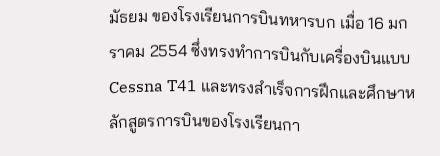มัธยม ของโรงเรียนการบินทหารบก เมื่อ 16 มกราคม 2554 ซึ่งทรงทำการบินกับเครื่องบินแบบ Cessna T41 และทรงสำเร็จการฝึกและศึกษาหลักสูตรการบินของโรงเรียนกา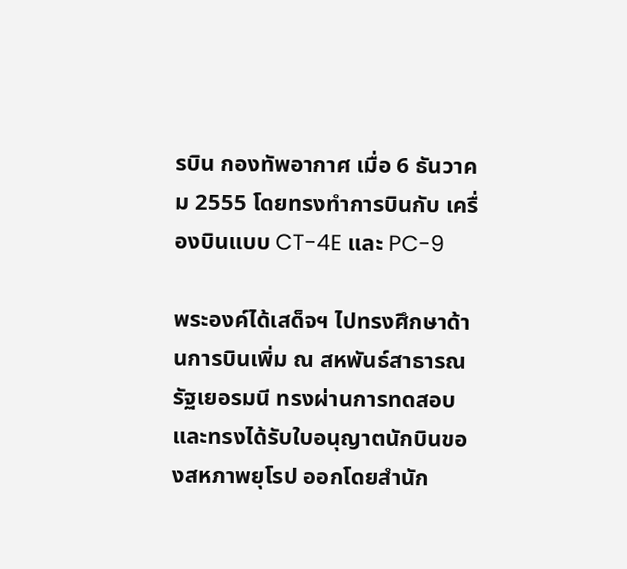รบิน กองทัพอากาศ เมื่อ 6 ธันวาคม 2555 โดยทรงทำการบินกับ เครื่องบินแบบ CT-4E และ PC-9

พระองค์ได้เสด็จฯ ไปทรงศึกษาด้านการบินเพิ่ม ณ สหพันธ์สาธารณรัฐเยอรมนี ทรงผ่านการทดสอบและทรงได้รับใบอนุญาตนักบินของสหภาพยุโรป ออกโดยสำนัก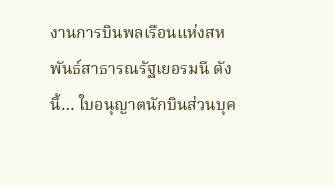งานการบินพลเรือนแห่งสหพันธ์สาธารณรัฐเยอรมนี ดังนี้… ใบอนุญาตนักบินส่วนบุค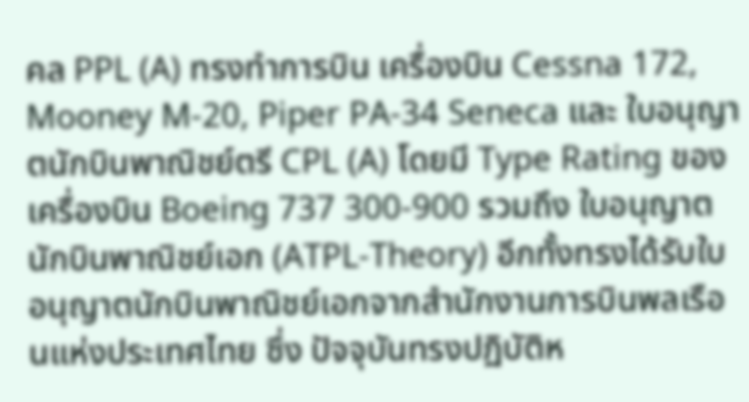คล PPL (A) ทรงทำการบิน เครื่องบิน Cessna 172, Mooney M-20, Piper PA-34 Seneca และ ใบอนุญาตนักบินพาณิชย์ตรี CPL (A) โดยมี Type Rating ของ เครื่องบิน Boeing 737 300-900 รวมถึง ใบอนุญาตนักบินพาณิชย์เอก (ATPL-Theory) อีกทั้งทรงได้รับใบอนุญาตนักบินพาณิชย์เอกจากสำนักงานการบินพลเรือนแห่งประเทศไทย ซึ่ง ปัจจุบันทรงปฏิบัติห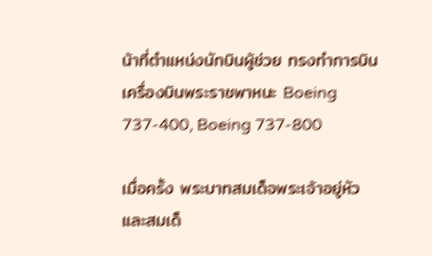น้าที่ตำแหน่งนักบินผู้ช่วย ทรงทำการบินเครื่องบินพระราชพาหนะ Boeing 737-400, Boeing 737-800

เมื่อครั้ง พระบาทสมเด็จพระเจ้าอยู่หัว และสมเด็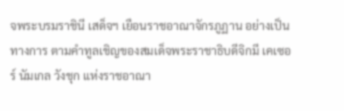จพระบรมราชินี เสด็จฯ เยือนราชอาณาจักรภูฏาน อย่างเป็นทางการ ตามคำทูลเชิญของสมเด็จพระราชาธิบดีจิกมี เคเซอร์ นัมเกล วังชุก แห่งราชอาณา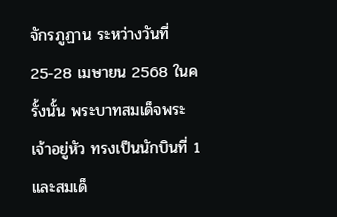จักรภูฏาน ระหว่างวันที่ 25-28 เมษายน 2568 ในครั้งนั้น พระบาทสมเด็จพระเจ้าอยู่หัว ทรงเป็นนักบินที่ 1 และสมเด็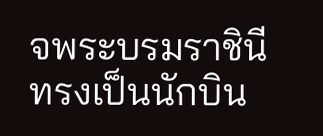จพระบรมราชินี ทรงเป็นนักบิน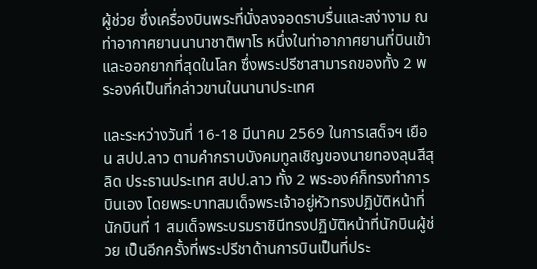ผู้ช่วย ซึ่งเครื่องบินพระที่นั่งลงจอดราบรื่นและสง่างาม ณ ท่าอากาศยานนานาชาติพาโร หนึ่งในท่าอากาศยานที่บินเข้าและออกยากที่สุดในโลก ซึ่งพระปรีชาสามารถของทั้ง 2 พระองค์เป็นที่กล่าวขานในนานาประเทศ

และระหว่างวันที่ 16-18 มีนาคม 2569 ในการเสด็จฯ เยือน สปป.ลาว ตามคำกราบบังคมทูลเชิญของนายทองลุนสีสุลิด ประธานประเทศ สปป.ลาว ทั้ง 2 พระองค์ก็ทรงทำการบินเอง โดยพระบาทสมเด็จพระเจ้าอยู่หัวทรงปฏิบัติหน้าที่นักบินที่ 1 สมเด็จพระบรมราชินีทรงปฏิบัติหน้าที่นักบินผู้ช่วย เป็นอีกครั้งที่พระปรีชาด้านการบินเป็นที่ประ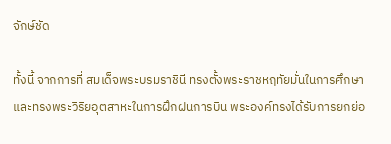จักษ์ชัด

ทั้งนี้ จากการที่ สมเด็จพระบรมราชินี ทรงตั้งพระราชหฤทัยมั่นในการศึกษาและทรงพระวิริยอุตสาหะในการฝึกฝนการบิน พระองค์ทรงได้รับการยกย่อ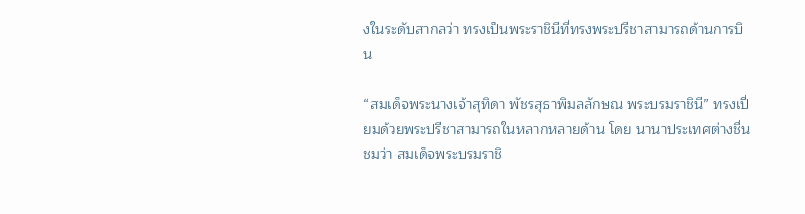งในระดับสากลว่า ทรงเป็นพระราชินีที่ทรงพระปรีชาสามารถด้านการบิน

“สมเด็จพระนางเจ้าสุทิดา พัชรสุธาพิมลลักษณ พระบรมราชินี” ทรงเปี่ยมด้วยพระปรีชาสามารถในหลากหลายด้าน โดย นานาประเทศต่างชื่นชมว่า สมเด็จพระบรมราชิ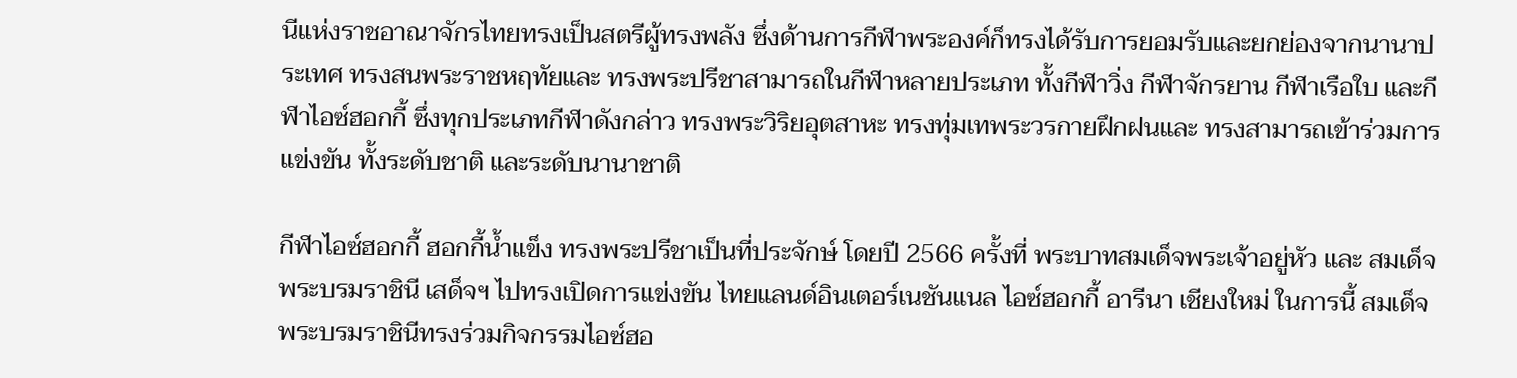นีแห่งราชอาณาจักรไทยทรงเป็นสตรีผู้ทรงพลัง ซึ่งด้านการกีฬาพระองค์ก็ทรงได้รับการยอมรับและยกย่องจากนานาประเทศ ทรงสนพระราชหฤทัยและ ทรงพระปรีชาสามารถในกีฬาหลายประเภท ทั้งกีฬาวิ่ง กีฬาจักรยาน กีฬาเรือใบ และกีฬาไอซ์ฮอกกี้ ซึ่งทุกประเภทกีฬาดังกล่าว ทรงพระวิริยอุตสาหะ ทรงทุ่มเทพระวรกายฝึกฝนและ ทรงสามารถเข้าร่วมการแข่งขัน ทั้งระดับชาติ และระดับนานาชาติ

กีฬาไอซ์ฮอกกี้ ฮอกกี้น้ำแข็ง ทรงพระปรีชาเป็นที่ประจักษ์ โดยปี 2566 ครั้งที่ พระบาทสมเด็จพระเจ้าอยู่หัว และ สมเด็จพระบรมราชินี เสด็จฯ ไปทรงเปิดการแข่งขัน ไทยแลนด์อินเตอร์เนชันแนล ไอซ์ฮอกกี้ อารีนา เชียงใหม่ ในการนี้ สมเด็จพระบรมราชินีทรงร่วมกิจกรรมไอซ์ฮอ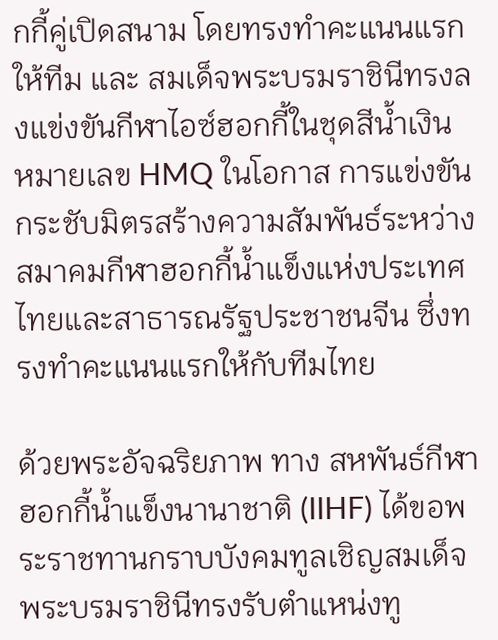กกี้คู่เปิดสนาม โดยทรงทำคะแนนแรกให้ทีม และ สมเด็จพระบรมราชินีทรงลงแข่งขันกีฬาไอซ์ฮอกกี้ในชุดสีน้ำเงิน หมายเลข HMQ ในโอกาส การแข่งขันกระชับมิตรสร้างความสัมพันธ์ระหว่างสมาคมกีฬาฮอกกี้น้ำแข็งแห่งประเทศไทยและสาธารณรัฐประชาชนจีน ซึ่งทรงทำคะแนนแรกให้กับทีมไทย

ด้วยพระอัจฉริยภาพ ทาง สหพันธ์กีฬาฮอกกี้น้ำแข็งนานาชาติ (IIHF) ได้ขอพระราชทานกราบบังคมทูลเชิญสมเด็จพระบรมราชินีทรงรับตำแหน่งทู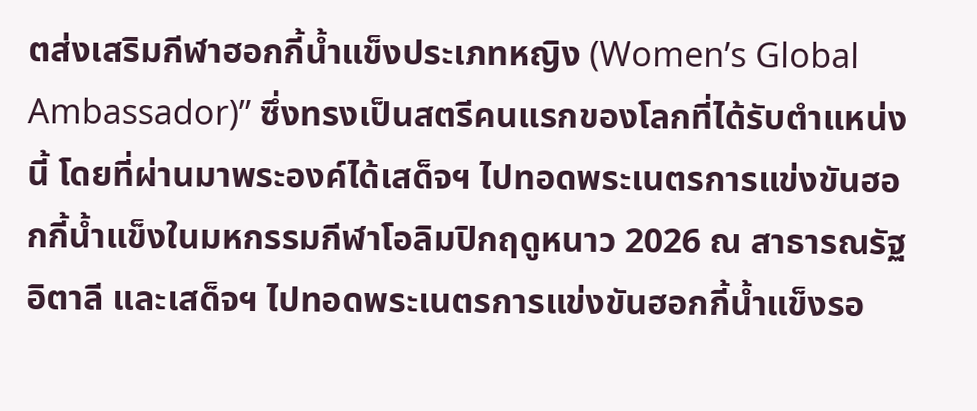ตส่งเสริมกีฬาฮอกกี้น้ำแข็งประเภทหญิง (Women’s Global Ambassador)” ซึ่งทรงเป็นสตรีคนแรกของโลกที่ได้รับตำแหน่งนี้ โดยที่ผ่านมาพระองค์ได้เสด็จฯ ไปทอดพระเนตรการแข่งขันฮอกกี้น้ำแข็งในมหกรรมกีฬาโอลิมปิกฤดูหนาว 2026 ณ สาธารณรัฐอิตาลี และเสด็จฯ ไปทอดพระเนตรการแข่งขันฮอกกี้น้ำแข็งรอ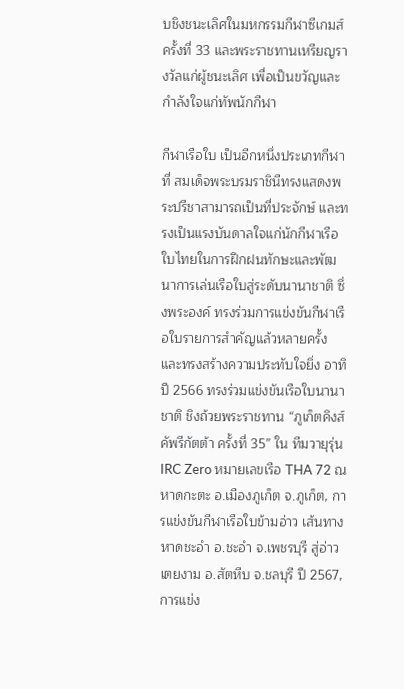บชิงชนะเลิศในมหกรรมกีฬาซีเกมส์ ครั้งที่ 33 และพระราชทานเหรียญรางวัลแก่ผู้ชนะเลิศ เพื่อเป็นขวัญและกำลังใจแก่ทัพนักกีฬา

กีฬาเรือใบ เป็นอีกหนึ่งประเภทกีฬาที่ สมเด็จพระบรมราชินีทรงแสดงพระปรีชาสามารถเป็นที่ประจักษ์ และทรงเป็นแรงบันดาลใจแก่นักกีฬาเรือใบไทยในการฝึกฝนทักษะและพัฒนาการเล่นเรือใบสู่ระดับนานาชาติ ซึ่งพระองค์ ทรงร่วมการแข่งขันกีฬาเรือใบรายการสำคัญแล้วหลายครั้ง และทรงสร้างความประทับใจยิ่ง อาทิ ปี 2566 ทรงร่วมแข่งขันเรือใบนานาชาติ ชิงถ้วยพระราชทาน “ภูเก็ตคิงส์คัพรีกัตต้า ครั้งที่ 35” ใน ทีมวายุรุ่น IRC Zero หมายเลขเรือ THA 72 ณ หาดกะตะ อ.เมืองภูเก็ต จ.ภูเก็ต, การแข่งขันกีฬาเรือใบข้ามอ่าว เส้นทางหาดชะอำ อ.ชะอำ จ.เพชรบุรี สู่อ่าวเตยงาม อ.สัตหีบ จ.ชลบุรี ปี 2567, การแข่ง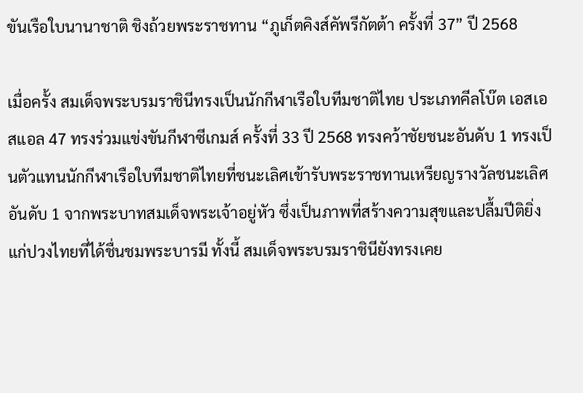ขันเรือใบนานาชาติ ชิงถ้วยพระราชทาน “ภูเก็ตคิงส์คัพรีกัตต้า ครั้งที่ 37” ปี 2568

เมื่อครั้ง สมเด็จพระบรมราชินีทรงเป็นนักกีฬาเรือใบทีมชาติไทย ประเภทคีลโบ๊ต เอสเอสแอล 47 ทรงร่วมแข่งขันกีฬาซีเกมส์ ครั้งที่ 33 ปี 2568 ทรงคว้าชัยชนะอันดับ 1 ทรงเป็นตัวแทนนักกีฬาเรือใบทีมชาติไทยที่ชนะเลิศเข้ารับพระราชทานเหรียญรางวัลชนะเลิศอันดับ 1 จากพระบาทสมเด็จพระเจ้าอยู่หัว ซึ่งเป็นภาพที่สร้างความสุขและปลื้มปีติยิ่งแก่ปวงไทยที่ได้ชื่นชมพระบารมี ทั้งนี้ สมเด็จพระบรมราชินียังทรงเคย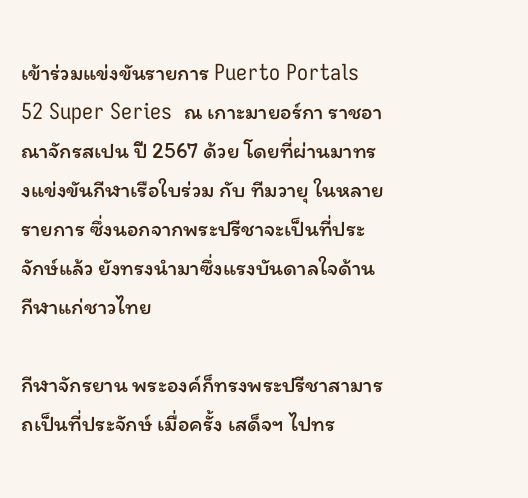เข้าร่วมแข่งขันรายการ Puerto Portals 52 Super Series  ณ เกาะมายอร์กา ราชอาณาจักรสเปน ปี 2567 ด้วย โดยที่ผ่านมาทรงแข่งขันกีฬาเรือใบร่วม กับ ทีมวายุ ในหลายรายการ ซึ่งนอกจากพระปรีชาจะเป็นที่ประจักษ์แล้ว ยังทรงนำมาซึ่งแรงบันดาลใจด้านกีฬาแก่ชาวไทย

กีฬาจักรยาน พระองค์ก็ทรงพระปรีชาสามารถเป็นที่ประจักษ์ เมื่อครั้ง เสด็จฯ ไปทร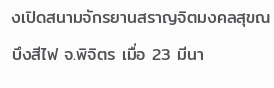งเปิดสนามจักรยานสราญจิตมงคลสุขณ บึงสีไฟ จ.พิจิตร เมื่อ 23 มีนา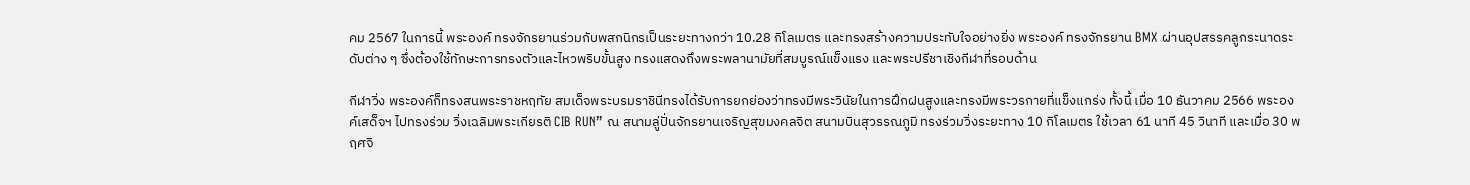คม 2567 ในการนี้ พระองค์ ทรงจักรยานร่วมกับพสกนิกรเป็นระยะทางกว่า 10.28 กิโลเมตร และทรงสร้างความประทับใจอย่างยิ่ง พระองค์ ทรงจักรยาน BMX ผ่านอุปสรรคลูกระนาดระดับต่าง ๆ ซึ่งต้องใช้ทักษะการทรงตัวและไหวพริบขั้นสูง ทรงแสดงถึงพระพลานามัยที่สมบูรณ์แข็งแรง และพระปรีชาเชิงกีฬาที่รอบด้าน

กีฬาวิ่ง พระองค์ก็ทรงสนพระราชหฤทัย สมเด็จพระบรมราชินีทรงได้รับการยกย่องว่าทรงมีพระวินัยในการฝึกฝนสูงและทรงมีพระวรกายที่แข็งแกร่ง ทั้งนี้ เมื่อ 10 ธันวาคม 2566 พระองค์เสด็จฯ ไปทรงร่วม วิ่งเฉลิมพระเกียรติ CIB RUN” ณ สนามลู่ปั่นจักรยานเจริญสุขมงคลจิต สนามบินสุวรรณภูมิ ทรงร่วมวิ่งระยะทาง 10 กิโลเมตร ใช้เวลา 61 นาที 45 วินาที และเมื่อ 30 พฤศจิ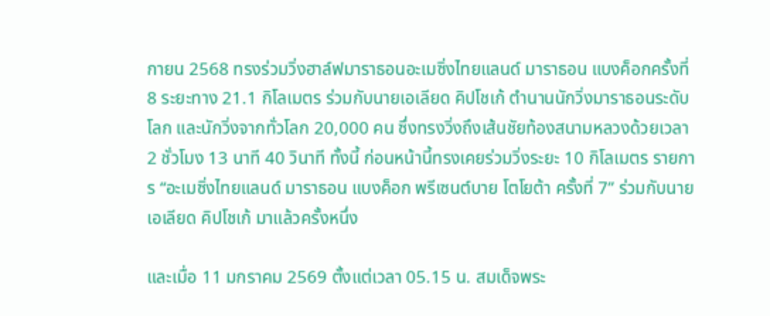กายน 2568 ทรงร่วมวิ่งฮาล์ฟมาราธอนอะเมซิ่งไทยแลนด์ มาราธอน แบงค็อกครั้งที่ 8 ระยะทาง 21.1 กิโลเมตร ร่วมกับนายเอเลียด คิปโชเก้ ตำนานนักวิ่งมาราธอนระดับโลก และนักวิ่งจากทั่วโลก 20,000 คน ซึ่งทรงวิ่งถึงเส้นชัยท้องสนามหลวงด้วยเวลา 2 ชั่วโมง 13 นาที 40 วินาที ทั้งนี้ ก่อนหน้านี้ทรงเคยร่วมวิ่งระยะ 10 กิโลเมตร รายการ “อะเมซิ่งไทยแลนด์ มาราธอน แบงค็อก พรีเซนต์บาย โตโยต้า ครั้งที่ 7” ร่วมกับนายเอเลียด คิปโชเก้ มาแล้วครั้งหนึ่ง

และเมื่อ 11 มกราคม 2569 ตั้งแต่เวลา 05.15 น. สมเด็จพระ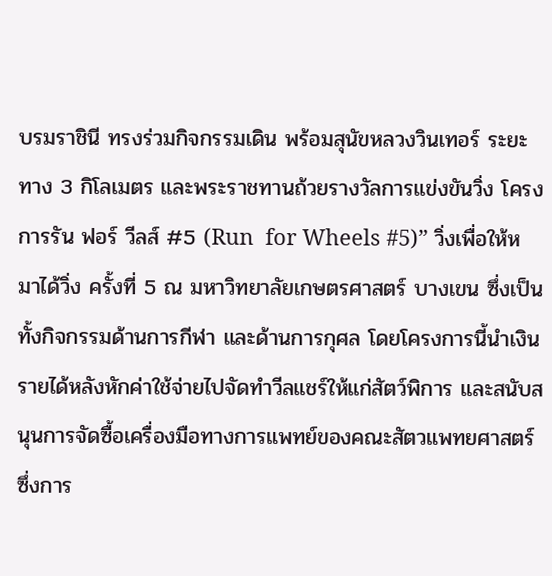บรมราชินี ทรงร่วมกิจกรรมเดิน พร้อมสุนัขหลวงวินเทอร์ ระยะทาง 3 กิโลเมตร และพระราชทานถ้วยรางวัลการแข่งขันวิ่ง โครงการรัน ฟอร์ วีลส์ #5 (Run  for Wheels #5)” วิ่งเพื่อให้หมาได้วิ่ง ครั้งที่ 5 ณ มหาวิทยาลัยเกษตรศาสตร์ บางเขน ซึ่งเป็นทั้งกิจกรรมด้านการกีฬา และด้านการกุศล โดยโครงการนี้นำเงินรายได้หลังหักค่าใช้จ่ายไปจัดทำวีลแชร์ให้แก่สัตว์พิการ และสนับสนุนการจัดซื้อเครื่องมือทางการแพทย์ของคณะสัตวแพทยศาสตร์ ซึ่งการ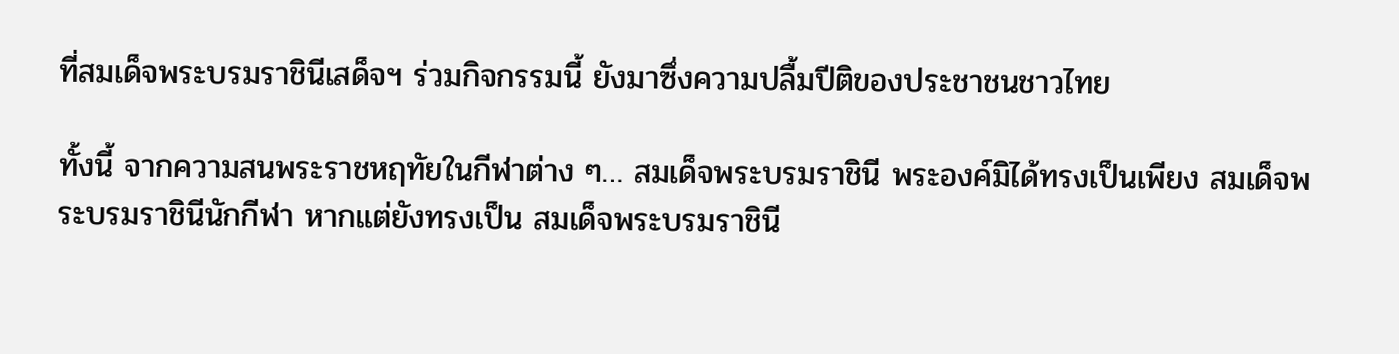ที่สมเด็จพระบรมราชินีเสด็จฯ ร่วมกิจกรรมนี้ ยังมาซึ่งความปลื้มปีติของประชาชนชาวไทย

ทั้งนี้ จากความสนพระราชหฤทัยในกีฬาต่าง ๆ… สมเด็จพระบรมราชินี พระองค์มิได้ทรงเป็นเพียง สมเด็จพระบรมราชินีนักกีฬา หากแต่ยังทรงเป็น สมเด็จพระบรมราชินี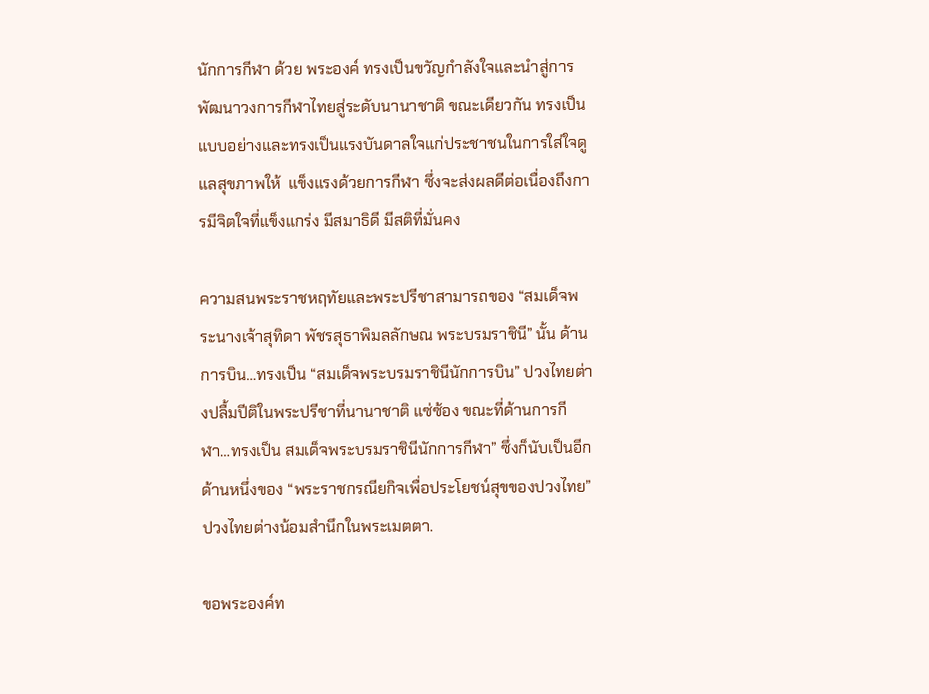นักการกีฬา ด้วย พระองค์ ทรงเป็นขวัญกำลังใจและนำสู่การพัฒนาวงการกีฬาไทยสู่ระดับนานาชาติ ขณะเดียวกัน ทรงเป็นแบบอย่างและทรงเป็นแรงบันดาลใจแก่ประชาชนในการใส่ใจดูแลสุขภาพให้  แข็งแรงด้วยการกีฬา ซึ่งจะส่งผลดีต่อเนื่องถึงการมีจิตใจที่แข็งแกร่ง มีสมาธิดี มีสติที่มั่นคง

ความสนพระราชหฤทัยและพระปรีชาสามารถของ “สมเด็จพระนางเจ้าสุทิดา พัชรสุธาพิมลลักษณ พระบรมราชินี” นั้น ด้านการบิน…ทรงเป็น “สมเด็จพระบรมราชินีนักการบิน” ปวงไทยต่างปลื้มปีติในพระปรีชาที่นานาชาติ แซ่ซ้อง ขณะที่ด้านการกีฬา…ทรงเป็น สมเด็จพระบรมราชินีนักการกีฬา” ซึ่งก็นับเป็นอีกด้านหนึ่งของ “พระราชกรณียกิจเพื่อประโยชน์สุขของปวงไทย” ปวงไทยต่างน้อมสำนึกในพระเมตตา.

ขอพระองค์ท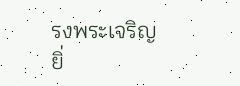รงพระเจริญยิ่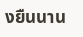งยืนนาน